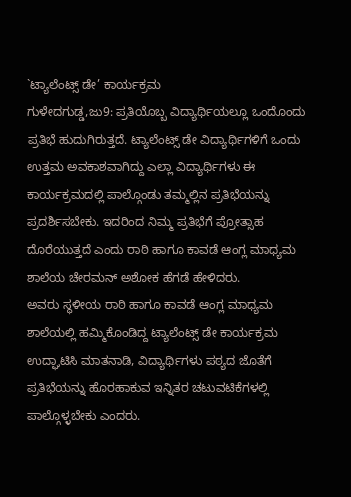`ಟ್ಯಾಲೆಂಟ್ಸ್ ಡೇ’ ಕಾರ್ಯಕ್ರಮ
ಗುಳೇದಗುಡ್ಡ,ಜು9: ಪ್ರತಿಯೊಬ್ಬ ವಿದ್ಯಾರ್ಥಿಯಲ್ಲೂ ಒಂದೊಂದು ಪ್ರತಿಭೆ ಹುದುಗಿರುತ್ತದೆ. ಟ್ಯಾಲೆಂಟ್ಸ್ ಡೇ ವಿದ್ಯಾರ್ಥಿಗಳಿಗೆ ಒಂದು ಉತ್ತಮ ಅವಕಾಶವಾಗಿದ್ದು ಎಲ್ಲಾ ವಿದ್ಯಾರ್ಥಿಗಳು ಈ ಕಾರ್ಯಕ್ರಮದಲ್ಲಿ ಪಾಲ್ಗೊಂಡು ತಮ್ಮಲ್ಲಿನ ಪ್ರತಿಭೆಯನ್ನು ಪ್ರದರ್ಶಿಸಬೇಕು. ಇದರಿಂದ ನಿಮ್ಮ ಪ್ರತಿಭೆಗೆ ಪ್ರೋತ್ಸಾಹ ದೊರೆಯುತ್ತದೆ ಎಂದು ರಾಠಿ ಹಾಗೂ ಕಾವಡೆ ಆಂಗ್ಲ ಮಾಧ್ಯಮ ಶಾಲೆಯ ಚೇರಮನ್ ಅಶೋಕ ಹೆಗಡೆ ಹೇಳಿದರು.
ಅವರು ಸ್ಥಳೀಯ ರಾಠಿ ಹಾಗೂ ಕಾವಡೆ ಆಂಗ್ಲ ಮಾಧ್ಯಮ ಶಾಲೆಯಲ್ಲಿ ಹಮ್ಮಿಕೊಂಡಿದ್ದ ಟ್ಯಾಲೆಂಟ್ಸ್ ಡೇ ಕಾರ್ಯಕ್ರಮ ಉದ್ಘಾಟಿಸಿ ಮಾತನಾಡಿ, ವಿದ್ಯಾರ್ಥಿಗಳು ಪಠ್ಯದ ಜೊತೆಗೆ ಪ್ರತಿಭೆಯನ್ನು ಹೊರಹಾಕುವ ಇನ್ನಿತರ ಚಟುವಟಿಕೆಗಳಲ್ಲಿ ಪಾಲ್ಗೊಳ್ಳಬೇಕು ಎಂದರು.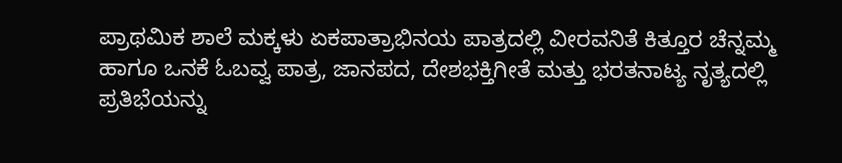ಪ್ರಾಥಮಿಕ ಶಾಲೆ ಮಕ್ಕಳು ಏಕಪಾತ್ರಾಭಿನಯ ಪಾತ್ರದಲ್ಲಿ ವೀರವನಿತೆ ಕಿತ್ತೂರ ಚೆನ್ನಮ್ಮ ಹಾಗೂ ಒನಕೆ ಓಬವ್ವ ಪಾತ್ರ, ಜಾನಪದ, ದೇಶಭಕ್ತಿಗೀತೆ ಮತ್ತು ಭರತನಾಟ್ಯ ನೃತ್ಯದಲ್ಲಿ ಪ್ರತಿಭೆಯನ್ನು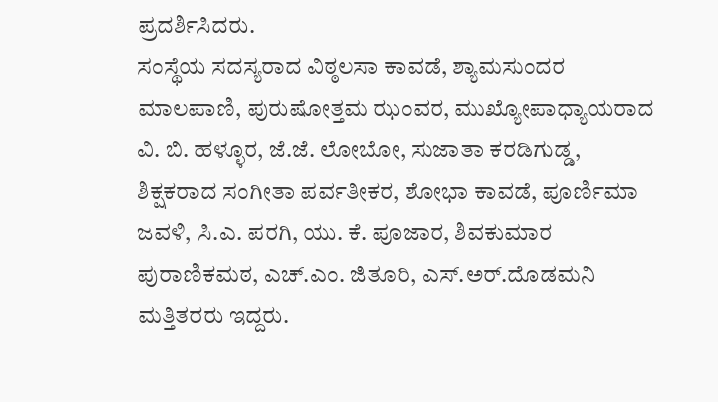ಪ್ರದರ್ಶಿಸಿದರು.
ಸಂಸ್ಥೆಯ ಸದಸ್ಯರಾದ ವಿಠ್ಠಲಸಾ ಕಾವಡೆ, ಶ್ಯಾಮಸುಂದರ ಮಾಲಪಾಣಿ, ಪುರುಷೋತ್ತಮ ಝಂವರ, ಮುಖ್ಯೋಪಾಧ್ಯಾಯರಾದ ವಿ. ಬಿ. ಹಳ್ಳೂರ, ಜೆ.ಜೆ. ಲೋಬೋ, ಸುಜಾತಾ ಕರಡಿಗುಡ್ಡ, ಶಿಕ್ಷಕರಾದ ಸಂಗೀತಾ ಪರ್ವತೀಕರ, ಶೋಭಾ ಕಾವಡೆ, ಪೂರ್ಣಿಮಾ ಜವಳಿ, ಸಿ.ಎ. ಪರಗಿ, ಯು. ಕೆ. ಪೂಜಾರ, ಶಿವಕುಮಾರ ಪುರಾಣಿಕಮಠ, ಎಚ್.ಎಂ. ಜಿತೂರಿ, ಎಸ್.ಅರ್.ದೊಡಮನಿ ಮತ್ತಿತರರು ಇದ್ದರು.